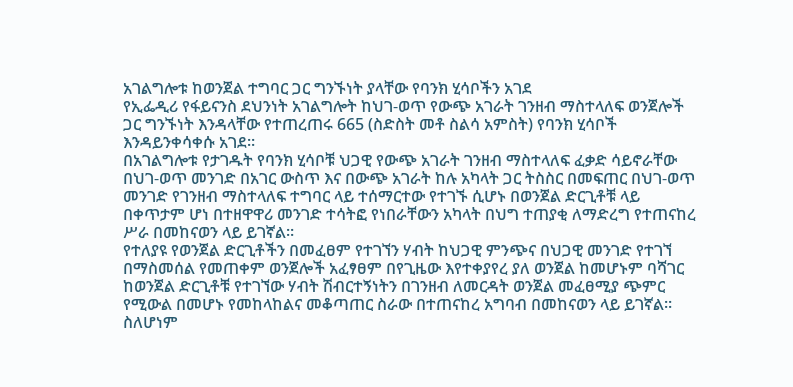አገልግሎቱ ከወንጀል ተግባር ጋር ግንኙነት ያላቸው የባንክ ሂሳቦችን አገደ
የኢፌዲሪ የፋይናንስ ደህንነት አገልግሎት ከህገ-ወጥ የውጭ አገራት ገንዘብ ማስተላለፍ ወንጀሎች ጋር ግንኙነት እንዳላቸው የተጠረጠሩ 665 (ስድስት መቶ ስልሳ አምስት) የባንክ ሂሳቦች እንዳይንቀሳቀሱ አገደ።
በአገልግሎቱ የታገዱት የባንክ ሂሳቦቹ ህጋዊ የውጭ አገራት ገንዘብ ማስተላለፍ ፈቃድ ሳይኖራቸው በህገ-ወጥ መንገድ በአገር ውስጥ እና በውጭ አገራት ከሉ አካላት ጋር ትስስር በመፍጠር በህገ-ወጥ መንገድ የገንዘብ ማስተላለፍ ተግባር ላይ ተሰማርተው የተገኙ ሲሆኑ በወንጀል ድርጊቶቹ ላይ በቀጥታም ሆነ በተዘዋዋሪ መንገድ ተሳትፎ የነበራቸውን አካላት በህግ ተጠያቂ ለማድረግ የተጠናከረ ሥራ በመከናወን ላይ ይገኛል።
የተለያዩ የወንጀል ድርጊቶችን በመፈፀም የተገኘን ሃብት ከህጋዊ ምንጭና በህጋዊ መንገድ የተገኘ በማስመሰል የመጠቀም ወንጀሎች አፈፃፀም በየጊዜው እየተቀያየረ ያለ ወንጀል ከመሆኑም ባሻገር ከወንጀል ድርጊቶቹ የተገኘው ሃብት ሽብርተኝነትን በገንዘብ ለመርዳት ወንጀል መፈፀሚያ ጭምር የሚውል በመሆኑ የመከላከልና መቆጣጠር ስራው በተጠናከረ አግባብ በመከናወን ላይ ይገኛል።
ስለሆነም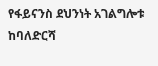የፋይናንስ ደህንነት አገልግሎቱ ከባለድርሻ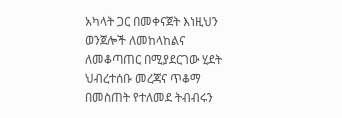አካላት ጋር በመቀናጀት እነዚህን ወንጀሎች ለመከላከልና ለመቆጣጠር በሚያደርገው ሂደት ህብረተሰቡ መረጃና ጥቆማ በመስጠት የተለመደ ትብብሩን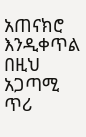አጠናክሮ እንዲቀጥል በዚህ አጋጣሚ ጥሪ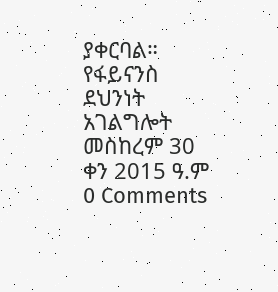ያቀርባል።
የፋይናንስ ደህንነት አገልግሎት
መስከረም 30 ቀን 2015 ዓ.ም
0 Comments